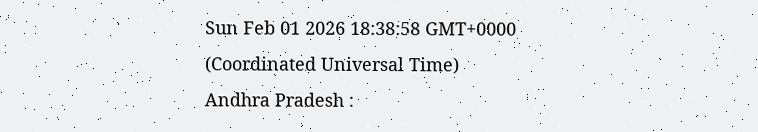Sun Feb 01 2026 18:38:58 GMT+0000 (Coordinated Universal Time)
Andhra Pradesh :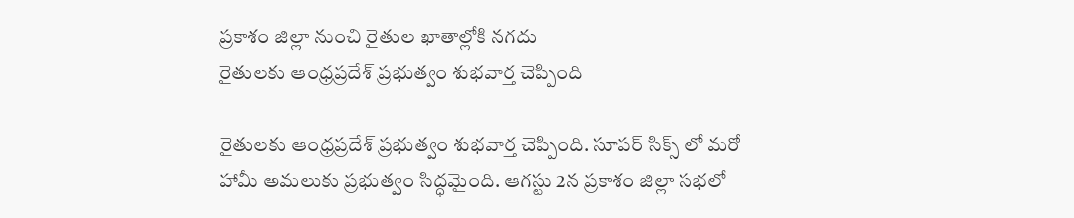ప్రకాశం జిల్లా నుంచి రైతుల ఖాతాల్లోకి నగదు
రైతులకు ఆంధ్రప్రదేశ్ ప్రభుత్వం శుభవార్త చెప్పింది

రైతులకు ఆంధ్రప్రదేశ్ ప్రభుత్వం శుభవార్త చెప్పింది. సూపర్ సిక్స్ లో మరో హామీ అమలుకు ప్రభుత్వం సిద్ధమైంది. ఆగస్టు 2న ప్రకాశం జిల్లా సభలో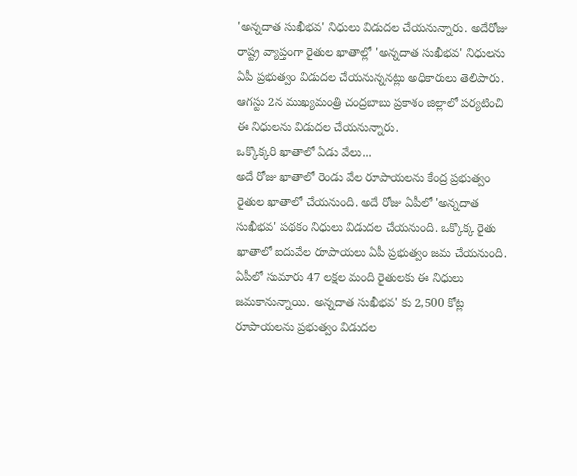'అన్నదాత సుఖీభవ' నిధులు విడుదల చేయనున్నారు. అదేరోజు రాష్ట్ర వ్యాప్తంగా రైతుల ఖాతాల్లో 'అన్నదాత సుఖీభవ' నిధులను ఏపీ ప్రభుత్వం విడుదల చేయనున్ననట్లు అధికారులు తెలిపారు. ఆగస్టు 2న ముఖ్యమంత్రి చంద్రబాబు ప్రకాశం జిల్లాలో పర్యటించి ఈ నిధులను విడుదల చేయనున్నారు.
ఒక్కొక్కరి ఖాతాలో ఏడు వేలు...
అదే రోజు ఖాతాలో రెండు వేల రూపాయలను కేంద్ర ప్రభుత్వం రైతుల ఖాతాలో చేయనుంది. అదే రోజు ఏపీలో 'అన్నదాత సుఖీభవ' పథకం నిధులు విడుదల చేయనుంది. ఒక్కొక్క రైతు ఖాతాలో ఐదువేల రూపాయలు ఏపీ ప్రభుత్వం జమ చేయనుంది. ఏపీలో సుమారు 47 లక్షల మంది రైతులకు ఈ నిధులు జమకానున్నాయి. అన్నదాత సుఖీభవ' కు 2,500 కోట్ల రూపాయలను ప్రభుత్వం విడుదల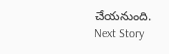చేయనుంది.
Next Story